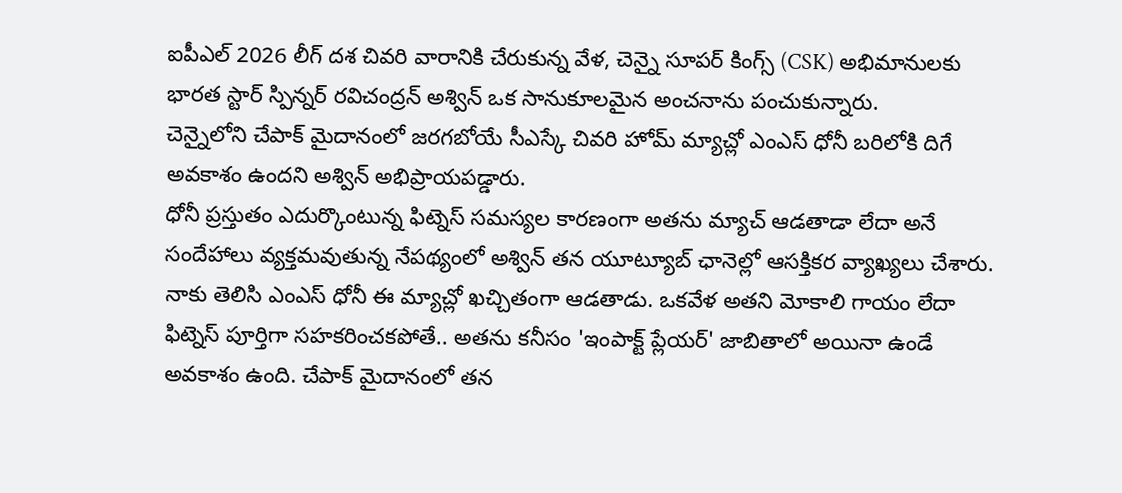ఐపీఎల్ 2026 లీగ్ దశ చివరి వారానికి చేరుకున్న వేళ, చెన్నై సూపర్ కింగ్స్ (CSK) అభిమానులకు భారత స్టార్ స్పిన్నర్ రవిచంద్రన్ అశ్విన్ ఒక సానుకూలమైన అంచనాను పంచుకున్నారు.
చెన్నైలోని చేపాక్ మైదానంలో జరగబోయే సీఎస్కే చివరి హోమ్ మ్యాచ్లో ఎంఎస్ ధోనీ బరిలోకి దిగే అవకాశం ఉందని అశ్విన్ అభిప్రాయపడ్డారు.
ధోనీ ప్రస్తుతం ఎదుర్కొంటున్న ఫిట్నెస్ సమస్యల కారణంగా అతను మ్యాచ్ ఆడతాడా లేదా అనే సందేహాలు వ్యక్తమవుతున్న నేపథ్యంలో అశ్విన్ తన యూట్యూబ్ ఛానెల్లో ఆసక్తికర వ్యాఖ్యలు చేశారు. నాకు తెలిసి ఎంఎస్ ధోనీ ఈ మ్యాచ్లో ఖచ్చితంగా ఆడతాడు. ఒకవేళ అతని మోకాలి గాయం లేదా ఫిట్నెస్ పూర్తిగా సహకరించకపోతే.. అతను కనీసం 'ఇంపాక్ట్ ప్లేయర్' జాబితాలో అయినా ఉండే అవకాశం ఉంది. చేపాక్ మైదానంలో తన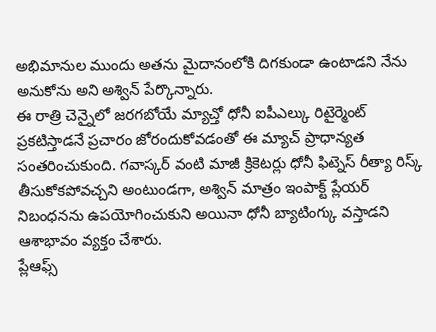అభిమానుల ముందు అతను మైదానంలోకి దిగకుండా ఉంటాడని నేను అనుకోను అని అశ్విన్ పేర్కొన్నారు.
ఈ రాత్రి చెన్నైలో జరగబోయే మ్యాచ్తో ధోనీ ఐపీఎల్కు రిటైర్మెంట్ ప్రకటిస్తాడనే ప్రచారం జోరందుకోవడంతో ఈ మ్యాచ్ ప్రాధాన్యత సంతరించుకుంది. గవాస్కర్ వంటి మాజీ క్రికెటర్లు ధోనీ ఫిట్నెస్ రీత్యా రిస్క్ తీసుకోకపోవచ్చని అంటుండగా, అశ్విన్ మాత్రం ఇంపాక్ట్ ప్లేయర్ నిబంధనను ఉపయోగించుకుని అయినా ధోనీ బ్యాటింగ్కు వస్తాడని ఆశాభావం వ్యక్తం చేశారు.
ప్లేఆఫ్స్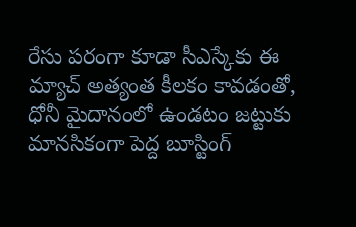రేసు పరంగా కూడా సీఎస్కేకు ఈ మ్యాచ్ అత్యంత కీలకం కావడంతో, ధోనీ మైదానంలో ఉండటం జట్టుకు మానసికంగా పెద్ద బూస్టింగ్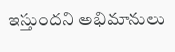ఇస్తుందని అభిమానులు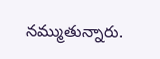నమ్ముతున్నారు.